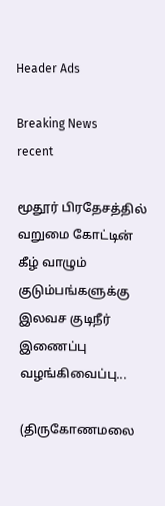Header Ads

Breaking News
recent

மூதூர் பிரதேசத்தில் வறுமை கோட்டின் கீழ் வாழும் குடும்பங்களுக்கு இலவச குடிநீர் இணைப்பு வழங்கிவைப்பு...

(திருகோணமலை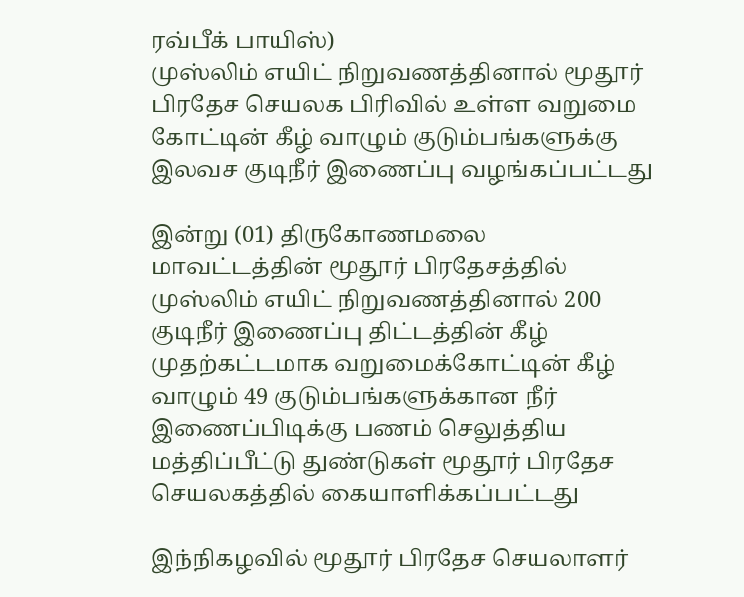ரவ்பீக் பாயிஸ்)
முஸ்லிம் எயிட் நிறுவணத்தினால் மூதூர் பிரதேச செயலக பிரிவில் உள்ள வறுமை கோட்டின் கீழ் வாழும் குடும்பங்களுக்கு இலவச குடிநீர் இணைப்பு வழங்கப்பட்டது

இன்று (01) திருகோணமலை மாவட்டத்தின் மூதூர் பிரதேசத்தில் முஸ்லிம் எயிட் நிறுவணத்தினால் 200 குடிநீர் இணைப்பு திட்டத்தின் கீழ் முதற்கட்டமாக வறுமைக்கோட்டின் கீழ் வாழும் 49 குடும்பங்களுக்கான நீர் இணைப்பிடிக்கு பணம் செலுத்திய மத்திப்பீட்டு துண்டுகள் மூதூர் பிரதேச செயலகத்தில் கையாளிக்கப்பட்டது

இந்நிகழவில் மூதூர் பிரதேச செயலாளர்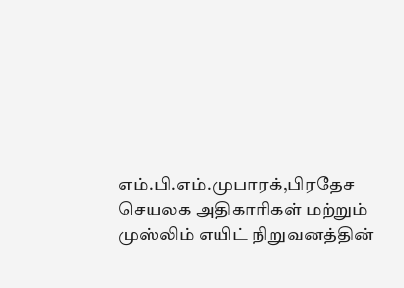எம்.பி.எம்.முபாரக்,பிரதேச செயலக அதிகாரிகள் மற்றும் முஸ்லிம் எயிட் நிறுவனத்தின்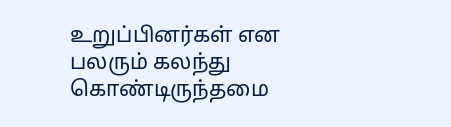உறுப்பினர்கள் என பலரும் கலந்து கொண்டிருந்தமை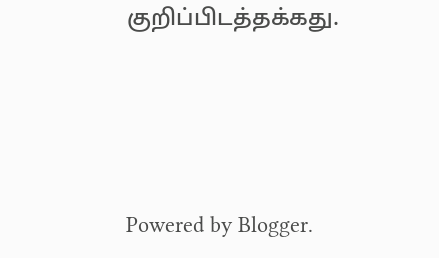குறிப்பிடத்தக்கது.




Powered by Blogger.